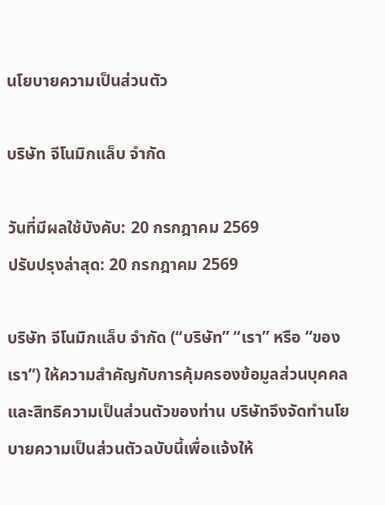นโยบายความเป็นส่วนตัว

บริษัท จีโนมิกแล็บ จำกัด

วันที่มีผลใช้บังคับ: 20 กรกฎาคม 2569
ปรับปรุงล่าสุด: 20 กรกฎาคม 2569

บริษัท จีโนมิกแล็บ จำกัด (“บริษัท” “เรา” หรือ “ของเรา”) ให้ความสำคัญกับการคุ้มครองข้อมูลส่วนบุคคลและสิทธิความเป็นส่วนตัวของท่าน บริษัทจึงจัดทำนโยบายความเป็นส่วนตัวฉบับนี้เพื่อแจ้งให้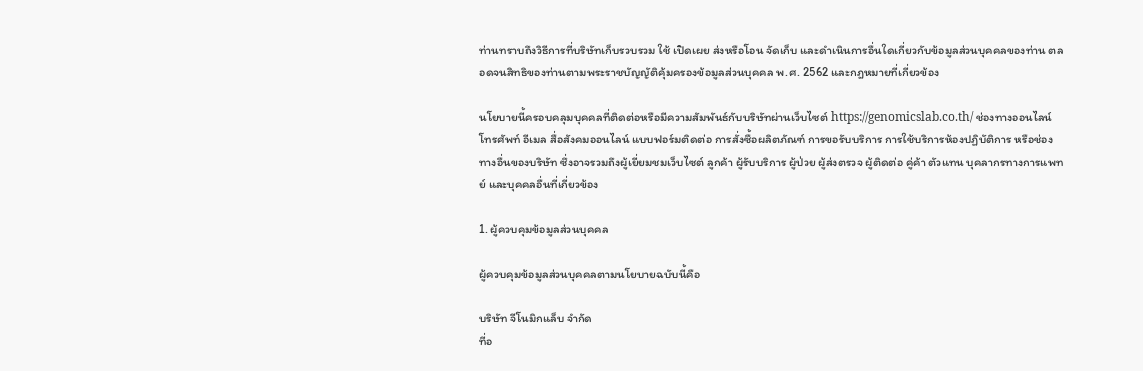ท่านทราบถึงวิธีการที่บริษัทเก็บรวบรวม ใช้ เปิดเผย ส่งหรือโอน จัดเก็บ และดำเนินการอื่นใดเกี่ยวกับข้อมูลส่วนบุคคลของท่าน ตลอดจนสิทธิของท่านตามพระราชบัญญัติคุ้มครองข้อมูลส่วนบุคคล พ.ศ. 2562 และกฎหมายที่เกี่ยวข้อง

นโยบายนี้ครอบคลุมบุคคลที่ติดต่อหรือมีความสัมพันธ์กับบริษัทผ่านเว็บไซต์ https://genomicslab.co.th/ ช่องทางออนไลน์ โทรศัพท์ อีเมล สื่อสังคมออนไลน์ แบบฟอร์มติดต่อ การสั่งซื้อผลิตภัณฑ์ การขอรับบริการ การใช้บริการห้องปฏิบัติการ หรือช่องทางอื่นของบริษัท ซึ่งอาจรวมถึงผู้เยี่ยมชมเว็บไซต์ ลูกค้า ผู้รับบริการ ผู้ป่วย ผู้ส่งตรวจ ผู้ติดต่อ คู่ค้า ตัวแทน บุคลากรทางการแพทย์ และบุคคลอื่นที่เกี่ยวข้อง

1. ผู้ควบคุมข้อมูลส่วนบุคคล

ผู้ควบคุมข้อมูลส่วนบุคคลตามนโยบายฉบับนี้คือ

บริษัท จีโนมิกแล็บ จำกัด
ที่อ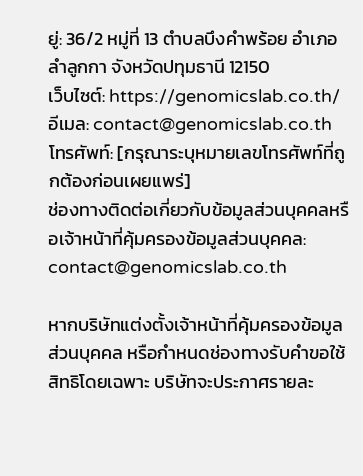ยู่: 36/2 หมู่ที่ 13 ตำบลบึงคำพร้อย อำเภอลำลูกกา จังหวัดปทุมธานี 12150
เว็บไซต์: https://genomicslab.co.th/
อีเมล: contact@genomicslab.co.th
โทรศัพท์: [กรุณาระบุหมายเลขโทรศัพท์ที่ถูกต้องก่อนเผยแพร่]
ช่องทางติดต่อเกี่ยวกับข้อมูลส่วนบุคคลหรือเจ้าหน้าที่คุ้มครองข้อมูลส่วนบุคคล: contact@genomicslab.co.th

หากบริษัทแต่งตั้งเจ้าหน้าที่คุ้มครองข้อมูลส่วนบุคคล หรือกำหนดช่องทางรับคำขอใช้สิทธิโดยเฉพาะ บริษัทจะประกาศรายละ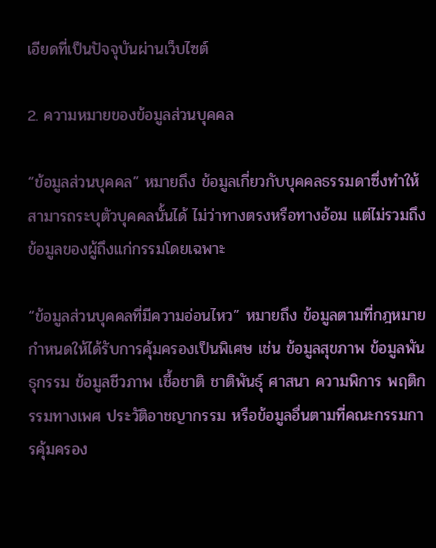เอียดที่เป็นปัจจุบันผ่านเว็บไซต์

2. ความหมายของข้อมูลส่วนบุคคล

“ข้อมูลส่วนบุคคล” หมายถึง ข้อมูลเกี่ยวกับบุคคลธรรมดาซึ่งทำให้สามารถระบุตัวบุคคลนั้นได้ ไม่ว่าทางตรงหรือทางอ้อม แต่ไม่รวมถึงข้อมูลของผู้ถึงแก่กรรมโดยเฉพาะ

“ข้อมูลส่วนบุคคลที่มีความอ่อนไหว” หมายถึง ข้อมูลตามที่กฎหมายกำหนดให้ได้รับการคุ้มครองเป็นพิเศษ เช่น ข้อมูลสุขภาพ ข้อมูลพันธุกรรม ข้อมูลชีวภาพ เชื้อชาติ ชาติพันธุ์ ศาสนา ความพิการ พฤติกรรมทางเพศ ประวัติอาชญากรรม หรือข้อมูลอื่นตามที่คณะกรรมการคุ้มครอง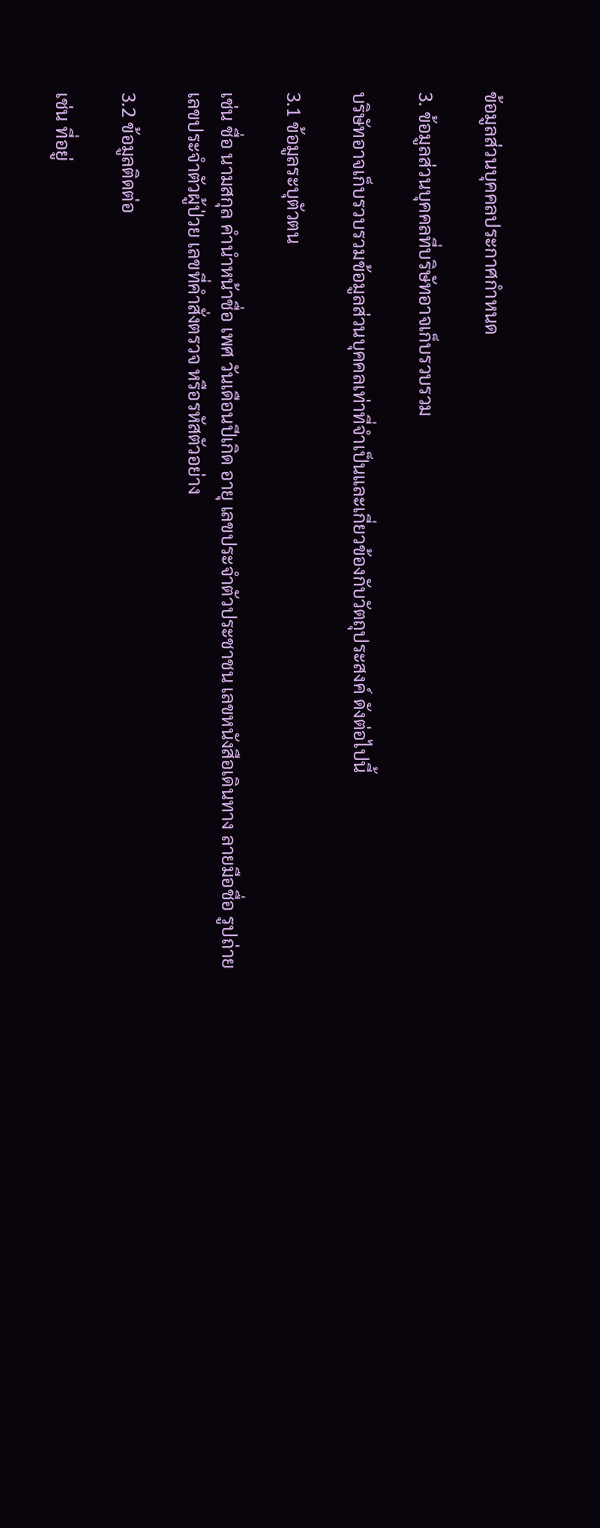ข้อมูลส่วนบุคคลประกาศกำหนด

3. ข้อมูลส่วนบุคคลที่บริษัทอาจเก็บรวบรวม

บริษัทอาจเก็บรวบรวมข้อมูลส่วนบุคคลเท่าที่จำเป็นและเกี่ยวข้องกับวัตถุประสงค์ ดังต่อไปนี้

3.1 ข้อมูลระบุตัวตน

เช่น ชื่อ นามสกุล คำนำหน้าชื่อ เพศ วันเดือนปีเกิด อายุ เลขประจำตัวประชาชน เลขหนังสือเดินทาง ลายมือชื่อ รูปถ่าย เลขประจำตัวผู้ป่วย เลขที่คำสั่งตรวจ หรือรหัสตัวอย่าง

3.2 ข้อมูลติดต่อ

เช่น ที่อยู่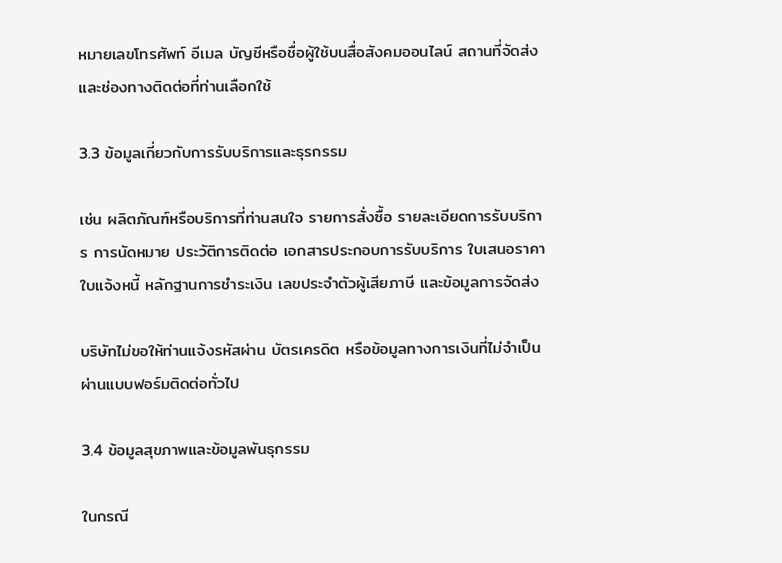หมายเลขโทรศัพท์ อีเมล บัญชีหรือชื่อผู้ใช้บนสื่อสังคมออนไลน์ สถานที่จัดส่ง และช่องทางติดต่อที่ท่านเลือกใช้

3.3 ข้อมูลเกี่ยวกับการรับบริการและธุรกรรม

เช่น ผลิตภัณฑ์หรือบริการที่ท่านสนใจ รายการสั่งซื้อ รายละเอียดการรับบริการ การนัดหมาย ประวัติการติดต่อ เอกสารประกอบการรับบริการ ใบเสนอราคา ใบแจ้งหนี้ หลักฐานการชำระเงิน เลขประจำตัวผู้เสียภาษี และข้อมูลการจัดส่ง

บริษัทไม่ขอให้ท่านแจ้งรหัสผ่าน บัตรเครดิต หรือข้อมูลทางการเงินที่ไม่จำเป็นผ่านแบบฟอร์มติดต่อทั่วไป

3.4 ข้อมูลสุขภาพและข้อมูลพันธุกรรม

ในกรณี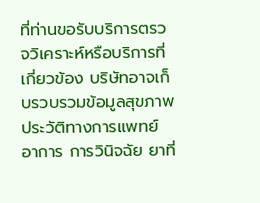ที่ท่านขอรับบริการตรวจวิเคราะห์หรือบริการที่เกี่ยวข้อง บริษัทอาจเก็บรวบรวมข้อมูลสุขภาพ ประวัติทางการแพทย์ อาการ การวินิจฉัย ยาที่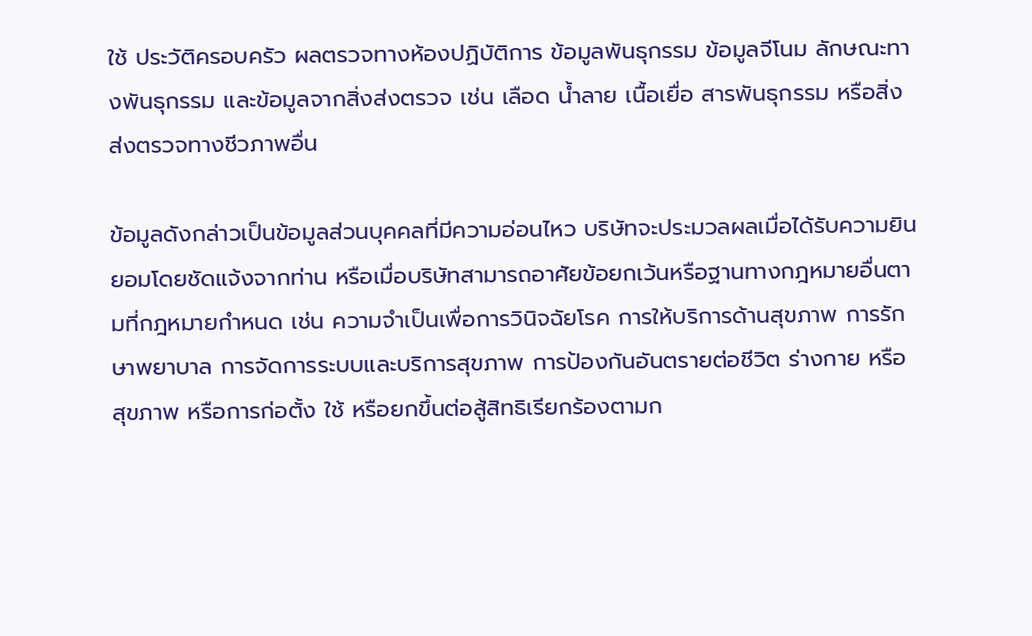ใช้ ประวัติครอบครัว ผลตรวจทางห้องปฏิบัติการ ข้อมูลพันธุกรรม ข้อมูลจีโนม ลักษณะทางพันธุกรรม และข้อมูลจากสิ่งส่งตรวจ เช่น เลือด น้ำลาย เนื้อเยื่อ สารพันธุกรรม หรือสิ่งส่งตรวจทางชีวภาพอื่น

ข้อมูลดังกล่าวเป็นข้อมูลส่วนบุคคลที่มีความอ่อนไหว บริษัทจะประมวลผลเมื่อได้รับความยินยอมโดยชัดแจ้งจากท่าน หรือเมื่อบริษัทสามารถอาศัยข้อยกเว้นหรือฐานทางกฎหมายอื่นตามที่กฎหมายกำหนด เช่น ความจำเป็นเพื่อการวินิจฉัยโรค การให้บริการด้านสุขภาพ การรักษาพยาบาล การจัดการระบบและบริการสุขภาพ การป้องกันอันตรายต่อชีวิต ร่างกาย หรือสุขภาพ หรือการก่อตั้ง ใช้ หรือยกขึ้นต่อสู้สิทธิเรียกร้องตามก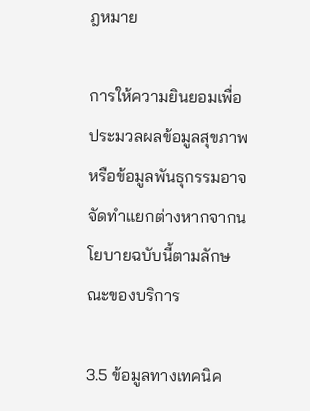ฎหมาย

การให้ความยินยอมเพื่อประมวลผลข้อมูลสุขภาพหรือข้อมูลพันธุกรรมอาจจัดทำแยกต่างหากจากนโยบายฉบับนี้ตามลักษณะของบริการ

3.5 ข้อมูลทางเทคนิค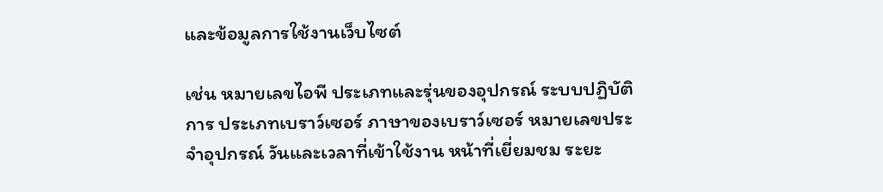และข้อมูลการใช้งานเว็บไซต์

เช่น หมายเลขไอพี ประเภทและรุ่นของอุปกรณ์ ระบบปฏิบัติการ ประเภทเบราว์เซอร์ ภาษาของเบราว์เซอร์ หมายเลขประจำอุปกรณ์ วันและเวลาที่เข้าใช้งาน หน้าที่เยี่ยมชม ระยะ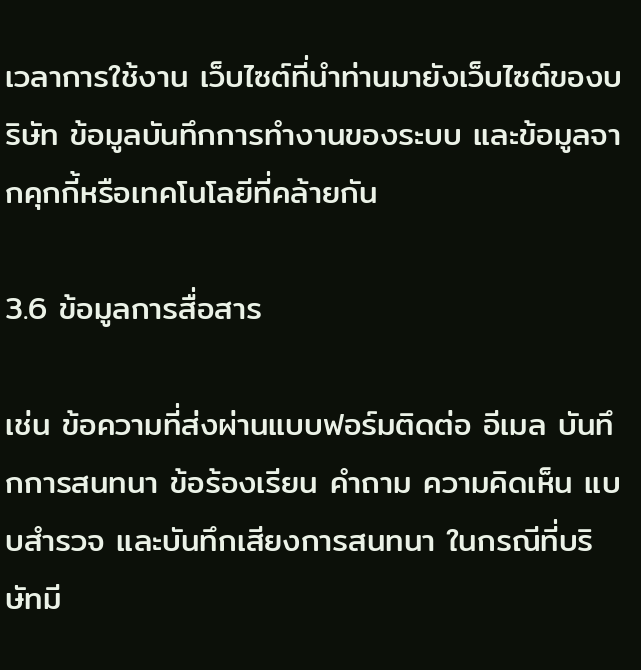เวลาการใช้งาน เว็บไซต์ที่นำท่านมายังเว็บไซต์ของบริษัท ข้อมูลบันทึกการทำงานของระบบ และข้อมูลจากคุกกี้หรือเทคโนโลยีที่คล้ายกัน

3.6 ข้อมูลการสื่อสาร

เช่น ข้อความที่ส่งผ่านแบบฟอร์มติดต่อ อีเมล บันทึกการสนทนา ข้อร้องเรียน คำถาม ความคิดเห็น แบบสำรวจ และบันทึกเสียงการสนทนา ในกรณีที่บริษัทมี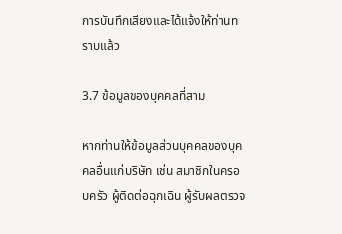การบันทึกเสียงและได้แจ้งให้ท่านทราบแล้ว

3.7 ข้อมูลของบุคคลที่สาม

หากท่านให้ข้อมูลส่วนบุคคลของบุคคลอื่นแก่บริษัท เช่น สมาชิกในครอบครัว ผู้ติดต่อฉุกเฉิน ผู้รับผลตรวจ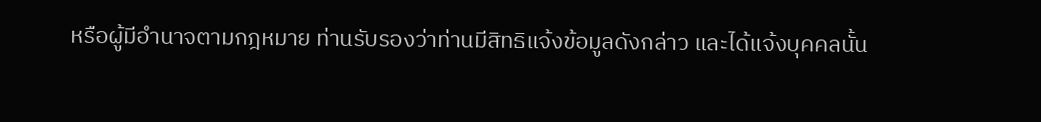หรือผู้มีอำนาจตามกฎหมาย ท่านรับรองว่าท่านมีสิทธิแจ้งข้อมูลดังกล่าว และได้แจ้งบุคคลนั้น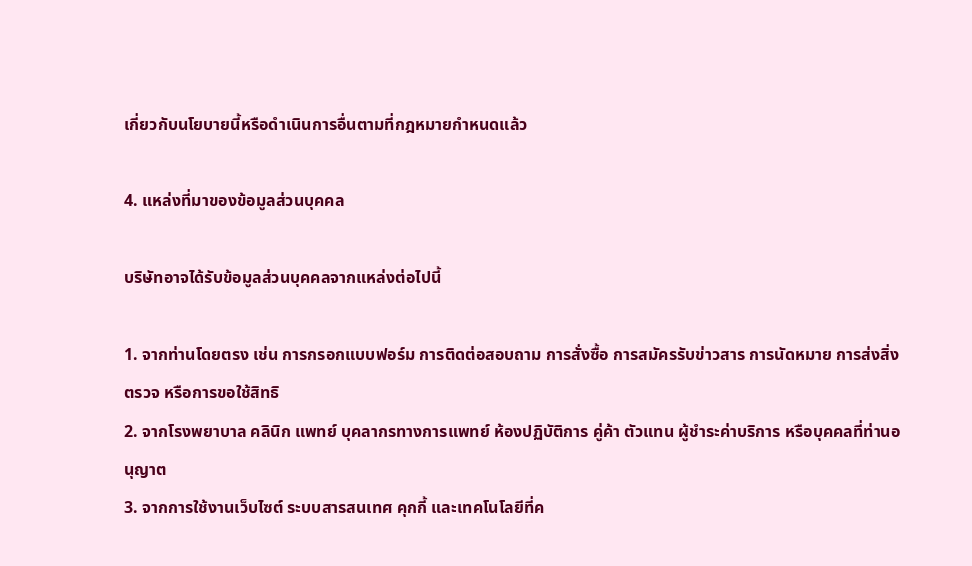เกี่ยวกับนโยบายนี้หรือดำเนินการอื่นตามที่กฎหมายกำหนดแล้ว

4. แหล่งที่มาของข้อมูลส่วนบุคคล

บริษัทอาจได้รับข้อมูลส่วนบุคคลจากแหล่งต่อไปนี้

1. จากท่านโดยตรง เช่น การกรอกแบบฟอร์ม การติดต่อสอบถาม การสั่งซื้อ การสมัครรับข่าวสาร การนัดหมาย การส่งสิ่งตรวจ หรือการขอใช้สิทธิ
2. จากโรงพยาบาล คลินิก แพทย์ บุคลากรทางการแพทย์ ห้องปฏิบัติการ คู่ค้า ตัวแทน ผู้ชำระค่าบริการ หรือบุคคลที่ท่านอนุญาต
3. จากการใช้งานเว็บไซต์ ระบบสารสนเทศ คุกกี้ และเทคโนโลยีที่ค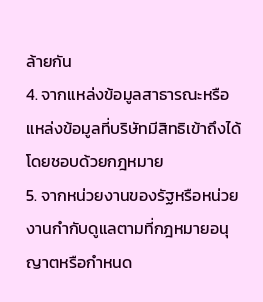ล้ายกัน
4. จากแหล่งข้อมูลสาธารณะหรือแหล่งข้อมูลที่บริษัทมีสิทธิเข้าถึงได้โดยชอบด้วยกฎหมาย
5. จากหน่วยงานของรัฐหรือหน่วยงานกำกับดูแลตามที่กฎหมายอนุญาตหรือกำหนด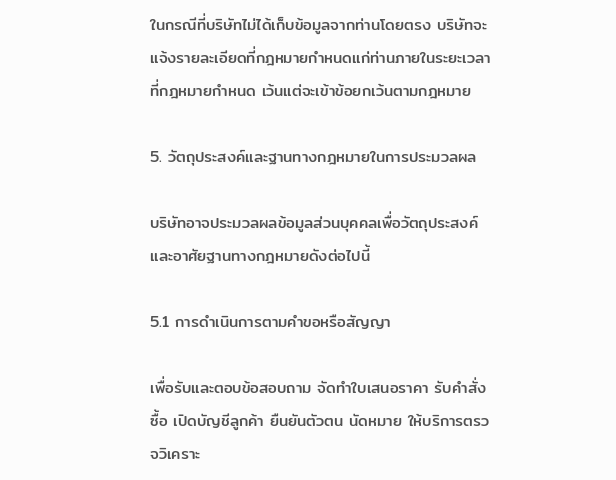ในกรณีที่บริษัทไม่ได้เก็บข้อมูลจากท่านโดยตรง บริษัทจะแจ้งรายละเอียดที่กฎหมายกำหนดแก่ท่านภายในระยะเวลาที่กฎหมายกำหนด เว้นแต่จะเข้าข้อยกเว้นตามกฎหมาย

5. วัตถุประสงค์และฐานทางกฎหมายในการประมวลผล

บริษัทอาจประมวลผลข้อมูลส่วนบุคคลเพื่อวัตถุประสงค์และอาศัยฐานทางกฎหมายดังต่อไปนี้

5.1 การดำเนินการตามคำขอหรือสัญญา

เพื่อรับและตอบข้อสอบถาม จัดทำใบเสนอราคา รับคำสั่งซื้อ เปิดบัญชีลูกค้า ยืนยันตัวตน นัดหมาย ให้บริการตรวจวิเคราะ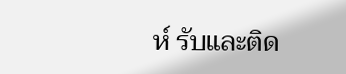ห์ รับและติด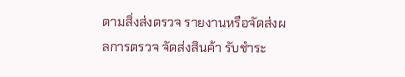ตามสิ่งส่งตรวจ รายงานหรือจัดส่งผลการตรวจ จัดส่งสินค้า รับชำระ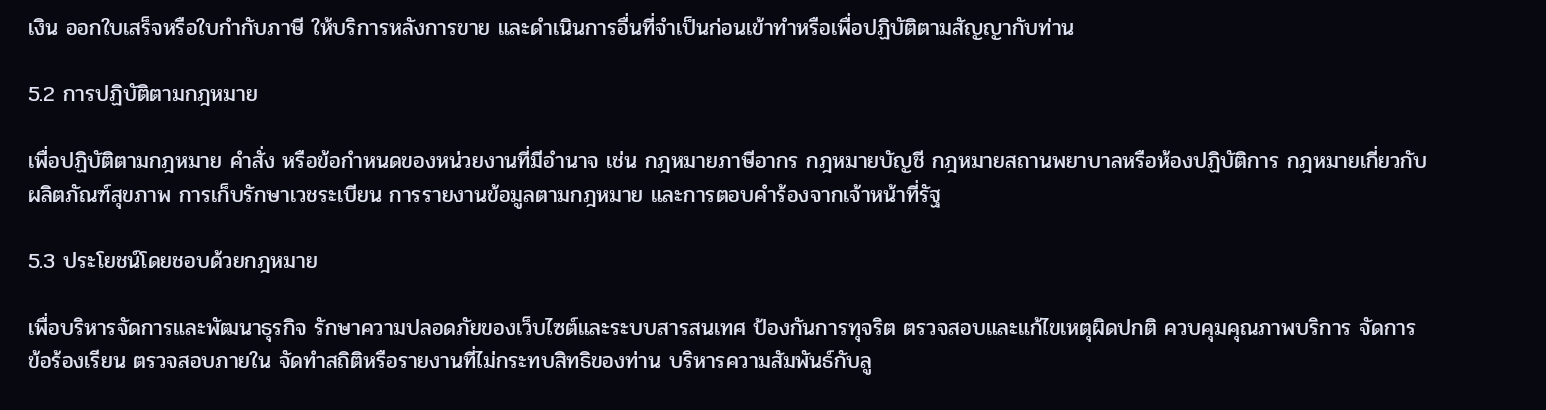เงิน ออกใบเสร็จหรือใบกำกับภาษี ให้บริการหลังการขาย และดำเนินการอื่นที่จำเป็นก่อนเข้าทำหรือเพื่อปฏิบัติตามสัญญากับท่าน

5.2 การปฏิบัติตามกฎหมาย

เพื่อปฏิบัติตามกฎหมาย คำสั่ง หรือข้อกำหนดของหน่วยงานที่มีอำนาจ เช่น กฎหมายภาษีอากร กฎหมายบัญชี กฎหมายสถานพยาบาลหรือห้องปฏิบัติการ กฎหมายเกี่ยวกับผลิตภัณฑ์สุขภาพ การเก็บรักษาเวชระเบียน การรายงานข้อมูลตามกฎหมาย และการตอบคำร้องจากเจ้าหน้าที่รัฐ

5.3 ประโยชน์โดยชอบด้วยกฎหมาย

เพื่อบริหารจัดการและพัฒนาธุรกิจ รักษาความปลอดภัยของเว็บไซต์และระบบสารสนเทศ ป้องกันการทุจริต ตรวจสอบและแก้ไขเหตุผิดปกติ ควบคุมคุณภาพบริการ จัดการข้อร้องเรียน ตรวจสอบภายใน จัดทำสถิติหรือรายงานที่ไม่กระทบสิทธิของท่าน บริหารความสัมพันธ์กับลู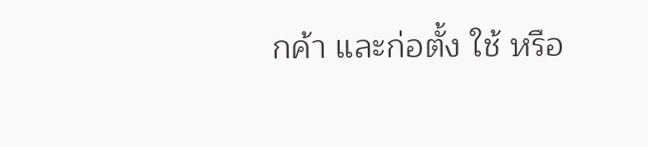กค้า และก่อตั้ง ใช้ หรือ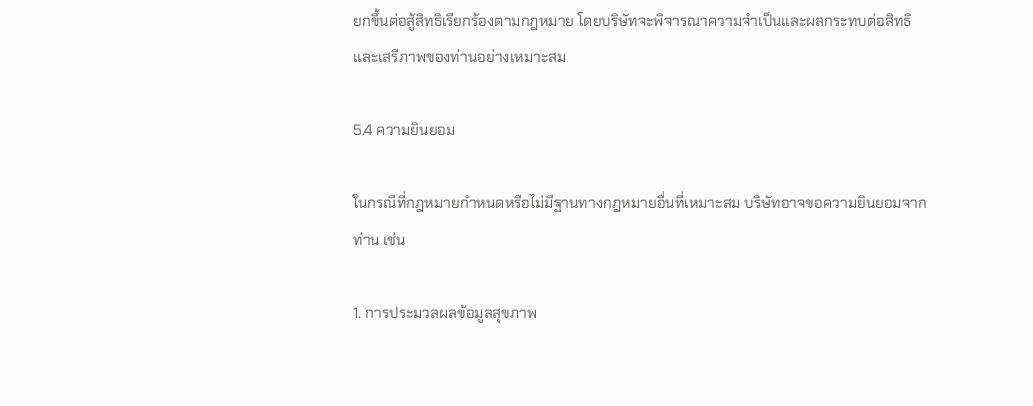ยกขึ้นต่อสู้สิทธิเรียกร้องตามกฎหมาย โดยบริษัทจะพิจารณาความจำเป็นและผลกระทบต่อสิทธิและเสรีภาพของท่านอย่างเหมาะสม

5.4 ความยินยอม

ในกรณีที่กฎหมายกำหนดหรือไม่มีฐานทางกฎหมายอื่นที่เหมาะสม บริษัทอาจขอความยินยอมจากท่าน เช่น

1. การประมวลผลข้อมูลสุขภาพ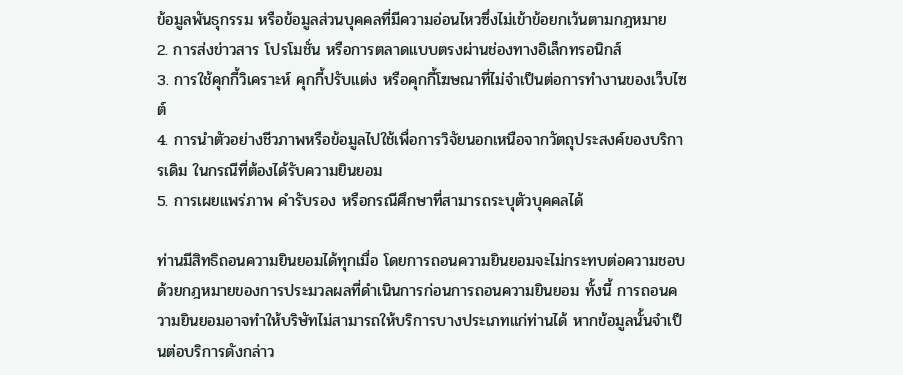ข้อมูลพันธุกรรม หรือข้อมูลส่วนบุคคลที่มีความอ่อนไหวซึ่งไม่เข้าข้อยกเว้นตามกฎหมาย
2. การส่งข่าวสาร โปรโมชั่น หรือการตลาดแบบตรงผ่านช่องทางอิเล็กทรอนิกส์
3. การใช้คุกกี้วิเคราะห์ คุกกี้ปรับแต่ง หรือคุกกี้โฆษณาที่ไม่จำเป็นต่อการทำงานของเว็บไซต์
4. การนำตัวอย่างชีวภาพหรือข้อมูลไปใช้เพื่อการวิจัยนอกเหนือจากวัตถุประสงค์ของบริการเดิม ในกรณีที่ต้องได้รับความยินยอม
5. การเผยแพร่ภาพ คำรับรอง หรือกรณีศึกษาที่สามารถระบุตัวบุคคลได้

ท่านมีสิทธิถอนความยินยอมได้ทุกเมื่อ โดยการถอนความยินยอมจะไม่กระทบต่อความชอบด้วยกฎหมายของการประมวลผลที่ดำเนินการก่อนการถอนความยินยอม ทั้งนี้ การถอนความยินยอมอาจทำให้บริษัทไม่สามารถให้บริการบางประเภทแก่ท่านได้ หากข้อมูลนั้นจำเป็นต่อบริการดังกล่าว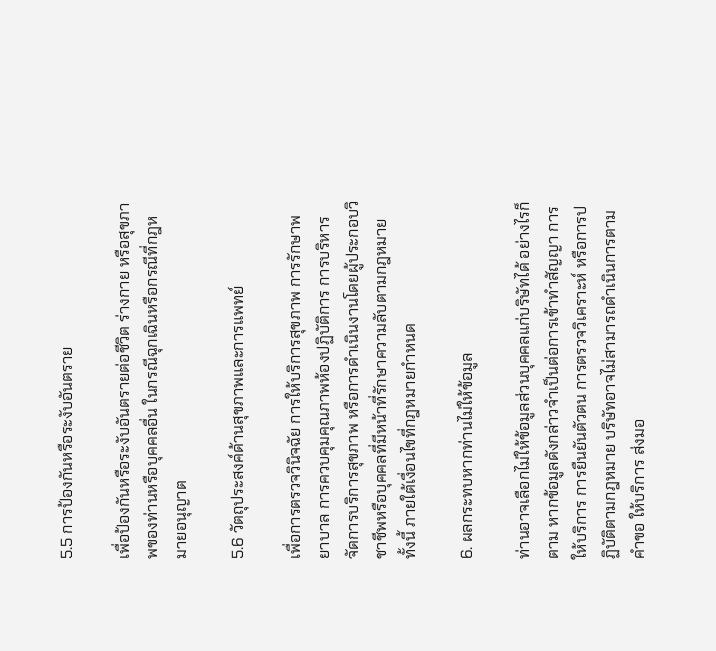5.5 การป้องกันหรือระงับอันตราย

เพื่อป้องกันหรือระงับอันตรายต่อชีวิต ร่างกาย หรือสุขภาพของท่านหรือบุคคลอื่น ในกรณีฉุกเฉินหรือกรณีที่กฎหมายอนุญาต

5.6 วัตถุประสงค์ด้านสุขภาพและการแพทย์

เพื่อการตรวจวินิจฉัย การให้บริการสุขภาพ การรักษาพยาบาล การควบคุมคุณภาพห้องปฏิบัติการ การบริหารจัดการบริการสุขภาพ หรือการดำเนินงานโดยผู้ประกอบวิชาชีพหรือบุคคลที่มีหน้าที่รักษาความลับตามกฎหมาย ทั้งนี้ ภายใต้เงื่อนไขที่กฎหมายกำหนด

6. ผลกระทบหากท่านไม่ให้ข้อมูล

ท่านอาจเลือกไม่ให้ข้อมูลส่วนบุคคลแก่บริษัทได้ อย่างไรก็ตาม หากข้อมูลดังกล่าวจำเป็นต่อการเข้าทำสัญญา การให้บริการ การยืนยันตัวตน การตรวจวิเคราะห์ หรือการปฏิบัติตามกฎหมาย บริษัทอาจไม่สามารถดำเนินการตามคำขอ ให้บริการ ส่งมอ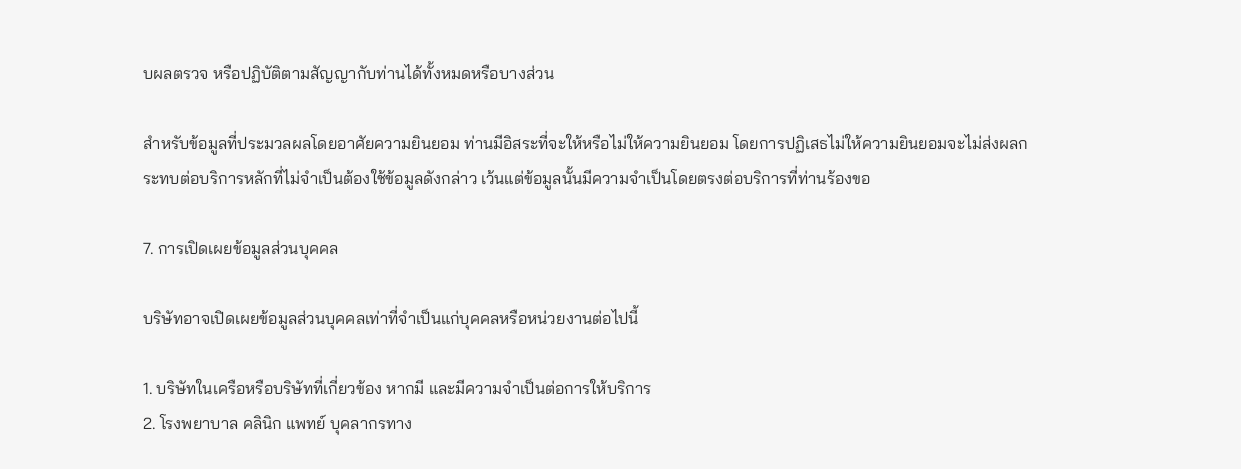บผลตรวจ หรือปฏิบัติตามสัญญากับท่านได้ทั้งหมดหรือบางส่วน

สำหรับข้อมูลที่ประมวลผลโดยอาศัยความยินยอม ท่านมีอิสระที่จะให้หรือไม่ให้ความยินยอม โดยการปฏิเสธไม่ให้ความยินยอมจะไม่ส่งผลกระทบต่อบริการหลักที่ไม่จำเป็นต้องใช้ข้อมูลดังกล่าว เว้นแต่ข้อมูลนั้นมีความจำเป็นโดยตรงต่อบริการที่ท่านร้องขอ

7. การเปิดเผยข้อมูลส่วนบุคคล

บริษัทอาจเปิดเผยข้อมูลส่วนบุคคลเท่าที่จำเป็นแก่บุคคลหรือหน่วยงานต่อไปนี้

1. บริษัทในเครือหรือบริษัทที่เกี่ยวข้อง หากมี และมีความจำเป็นต่อการให้บริการ
2. โรงพยาบาล คลินิก แพทย์ บุคลากรทาง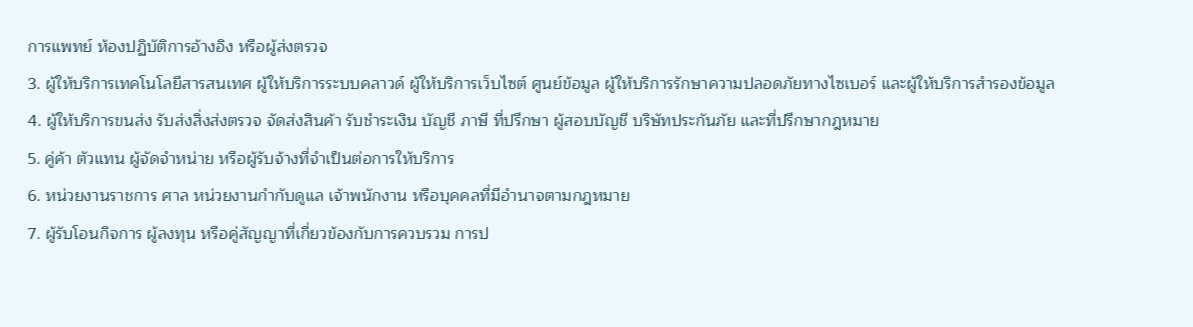การแพทย์ ห้องปฏิบัติการอ้างอิง หรือผู้ส่งตรวจ
3. ผู้ให้บริการเทคโนโลยีสารสนเทศ ผู้ให้บริการระบบคลาวด์ ผู้ให้บริการเว็บไซต์ ศูนย์ข้อมูล ผู้ให้บริการรักษาความปลอดภัยทางไซเบอร์ และผู้ให้บริการสำรองข้อมูล
4. ผู้ให้บริการขนส่ง รับส่งสิ่งส่งตรวจ จัดส่งสินค้า รับชำระเงิน บัญชี ภาษี ที่ปรึกษา ผู้สอบบัญชี บริษัทประกันภัย และที่ปรึกษากฎหมาย
5. คู่ค้า ตัวแทน ผู้จัดจำหน่าย หรือผู้รับจ้างที่จำเป็นต่อการให้บริการ
6. หน่วยงานราชการ ศาล หน่วยงานกำกับดูแล เจ้าพนักงาน หรือบุคคลที่มีอำนาจตามกฎหมาย
7. ผู้รับโอนกิจการ ผู้ลงทุน หรือคู่สัญญาที่เกี่ยวข้องกับการควบรวม การป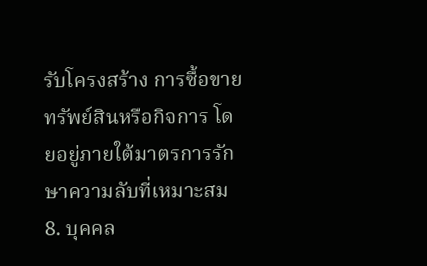รับโครงสร้าง การซื้อขายทรัพย์สินหรือกิจการ โดยอยู่ภายใต้มาตรการรักษาความลับที่เหมาะสม
8. บุคคล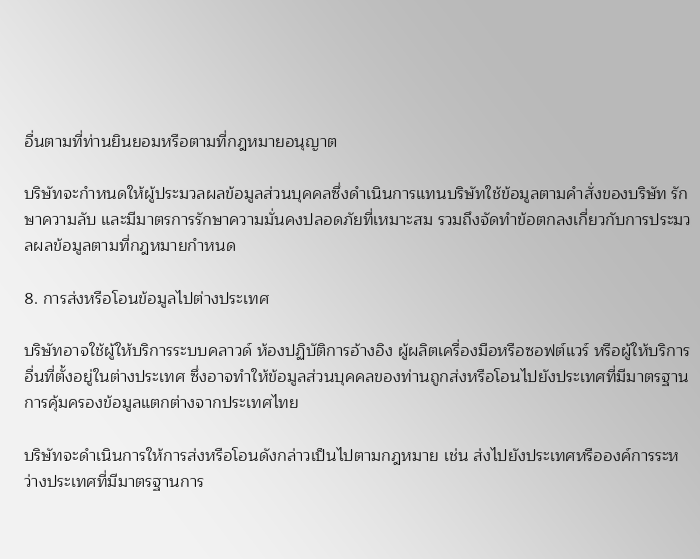อื่นตามที่ท่านยินยอมหรือตามที่กฎหมายอนุญาต

บริษัทจะกำหนดให้ผู้ประมวลผลข้อมูลส่วนบุคคลซึ่งดำเนินการแทนบริษัทใช้ข้อมูลตามคำสั่งของบริษัท รักษาความลับ และมีมาตรการรักษาความมั่นคงปลอดภัยที่เหมาะสม รวมถึงจัดทำข้อตกลงเกี่ยวกับการประมวลผลข้อมูลตามที่กฎหมายกำหนด

8. การส่งหรือโอนข้อมูลไปต่างประเทศ

บริษัทอาจใช้ผู้ให้บริการระบบคลาวด์ ห้องปฏิบัติการอ้างอิง ผู้ผลิตเครื่องมือหรือซอฟต์แวร์ หรือผู้ให้บริการอื่นที่ตั้งอยู่ในต่างประเทศ ซึ่งอาจทำให้ข้อมูลส่วนบุคคลของท่านถูกส่งหรือโอนไปยังประเทศที่มีมาตรฐานการคุ้มครองข้อมูลแตกต่างจากประเทศไทย

บริษัทจะดำเนินการให้การส่งหรือโอนดังกล่าวเป็นไปตามกฎหมาย เช่น ส่งไปยังประเทศหรือองค์การระหว่างประเทศที่มีมาตรฐานการ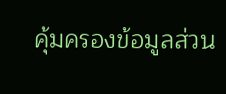คุ้มครองข้อมูลส่วน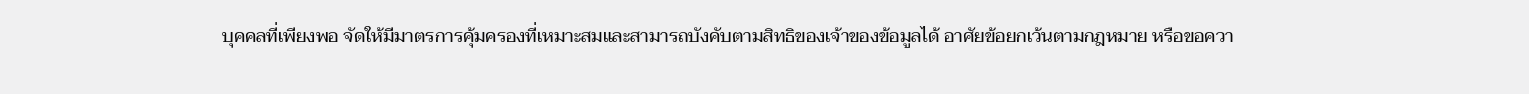บุคคลที่เพียงพอ จัดให้มีมาตรการคุ้มครองที่เหมาะสมและสามารถบังคับตามสิทธิของเจ้าของข้อมูลได้ อาศัยข้อยกเว้นตามกฎหมาย หรือขอควา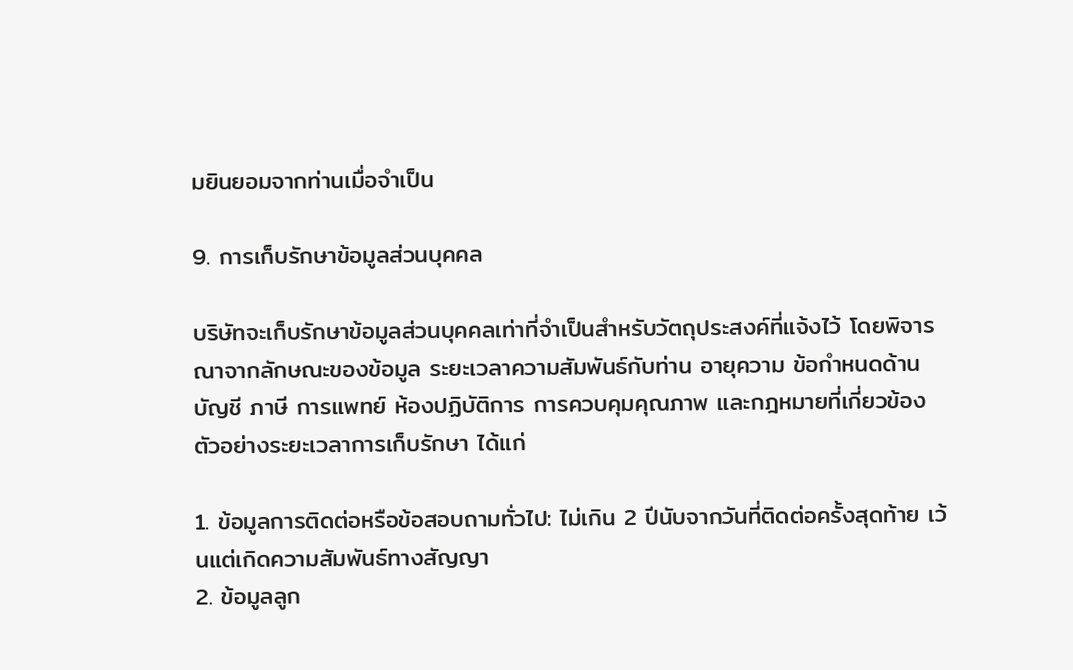มยินยอมจากท่านเมื่อจำเป็น

9. การเก็บรักษาข้อมูลส่วนบุคคล

บริษัทจะเก็บรักษาข้อมูลส่วนบุคคลเท่าที่จำเป็นสำหรับวัตถุประสงค์ที่แจ้งไว้ โดยพิจารณาจากลักษณะของข้อมูล ระยะเวลาความสัมพันธ์กับท่าน อายุความ ข้อกำหนดด้านบัญชี ภาษี การแพทย์ ห้องปฏิบัติการ การควบคุมคุณภาพ และกฎหมายที่เกี่ยวข้อง ตัวอย่างระยะเวลาการเก็บรักษา ได้แก่

1. ข้อมูลการติดต่อหรือข้อสอบถามทั่วไป: ไม่เกิน 2 ปีนับจากวันที่ติดต่อครั้งสุดท้าย เว้นแต่เกิดความสัมพันธ์ทางสัญญา
2. ข้อมูลลูก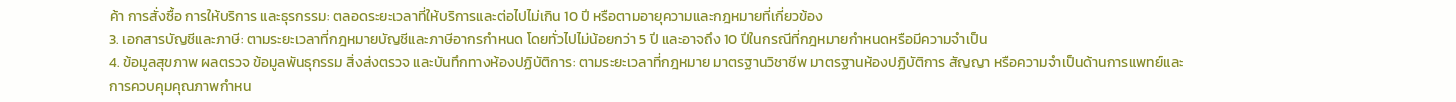ค้า การสั่งซื้อ การให้บริการ และธุรกรรม: ตลอดระยะเวลาที่ให้บริการและต่อไปไม่เกิน 10 ปี หรือตามอายุความและกฎหมายที่เกี่ยวข้อง
3. เอกสารบัญชีและภาษี: ตามระยะเวลาที่กฎหมายบัญชีและภาษีอากรกำหนด โดยทั่วไปไม่น้อยกว่า 5 ปี และอาจถึง 10 ปีในกรณีที่กฎหมายกำหนดหรือมีความจำเป็น
4. ข้อมูลสุขภาพ ผลตรวจ ข้อมูลพันธุกรรม สิ่งส่งตรวจ และบันทึกทางห้องปฏิบัติการ: ตามระยะเวลาที่กฎหมาย มาตรฐานวิชาชีพ มาตรฐานห้องปฏิบัติการ สัญญา หรือความจำเป็นด้านการแพทย์และการควบคุมคุณภาพกำหน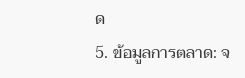ด
5. ข้อมูลการตลาด: จ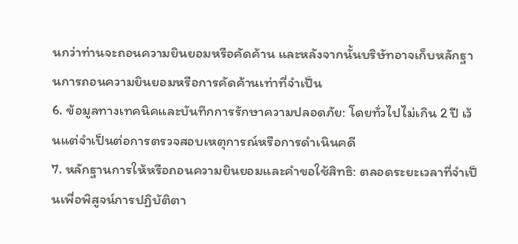นกว่าท่านจะถอนความยินยอมหรือคัดค้าน และหลังจากนั้นบริษัทอาจเก็บหลักฐานการถอนความยินยอมหรือการคัดค้านเท่าที่จำเป็น
6. ข้อมูลทางเทคนิคและบันทึกการรักษาความปลอดภัย: โดยทั่วไปไม่เกิน 2 ปี เว้นแต่จำเป็นต่อการตรวจสอบเหตุการณ์หรือการดำเนินคดี
7. หลักฐานการให้หรือถอนความยินยอมและคำขอใช้สิทธิ: ตลอดระยะเวลาที่จำเป็นเพื่อพิสูจน์การปฏิบัติตา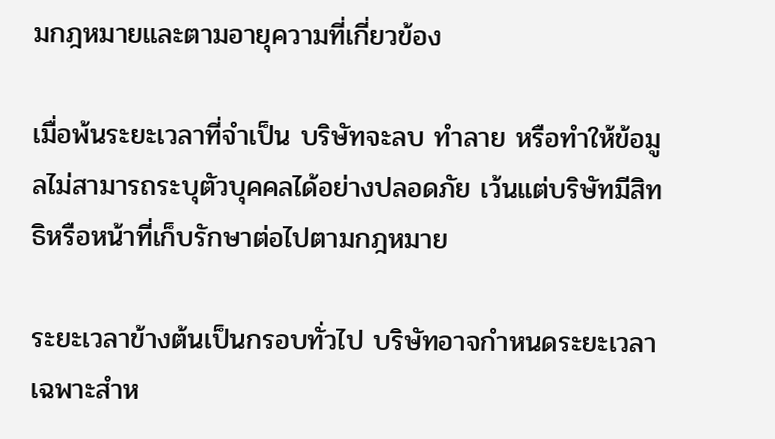มกฎหมายและตามอายุความที่เกี่ยวข้อง

เมื่อพ้นระยะเวลาที่จำเป็น บริษัทจะลบ ทำลาย หรือทำให้ข้อมูลไม่สามารถระบุตัวบุคคลได้อย่างปลอดภัย เว้นแต่บริษัทมีสิทธิหรือหน้าที่เก็บรักษาต่อไปตามกฎหมาย

ระยะเวลาข้างต้นเป็นกรอบทั่วไป บริษัทอาจกำหนดระยะเวลาเฉพาะสำห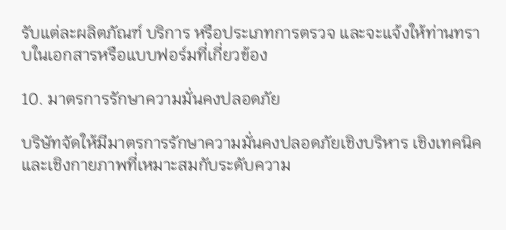รับแต่ละผลิตภัณฑ์ บริการ หรือประเภทการตรวจ และจะแจ้งให้ท่านทราบในเอกสารหรือแบบฟอร์มที่เกี่ยวข้อง

10. มาตรการรักษาความมั่นคงปลอดภัย

บริษัทจัดให้มีมาตรการรักษาความมั่นคงปลอดภัยเชิงบริหาร เชิงเทคนิค และเชิงกายภาพที่เหมาะสมกับระดับความ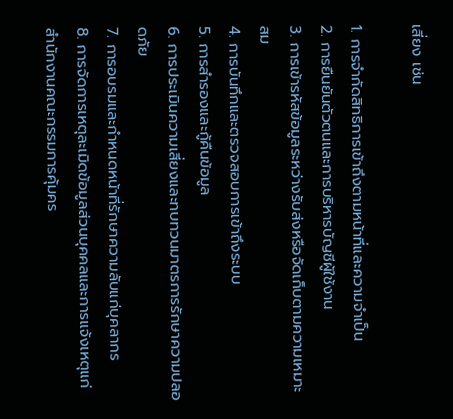เสี่ยง เช่น

1. การจำกัดสิทธิการเข้าถึงตามหน้าที่และความจำเป็น
2. การยืนยันตัวตนและการบริหารบัญชีผู้ใช้งาน
3. การเข้ารหัสข้อมูลระหว่างรับส่งหรือจัดเก็บตามความเหมาะสม
4. การบันทึกและตรวจสอบการเข้าถึงระบบ
5. การสำรองและกู้คืนข้อมูล
6. การประเมินความเสี่ยงและทบทวนมาตรการรักษาความปลอดภัย
7. การอบรมและกำหนดหน้าที่รักษาความลับแก่บุคลากร
8. การจัดการเหตุละเมิดข้อมูลส่วนบุคคลและการแจ้งเหตุแก่สำนักงานคณะกรรมการคุ้มคร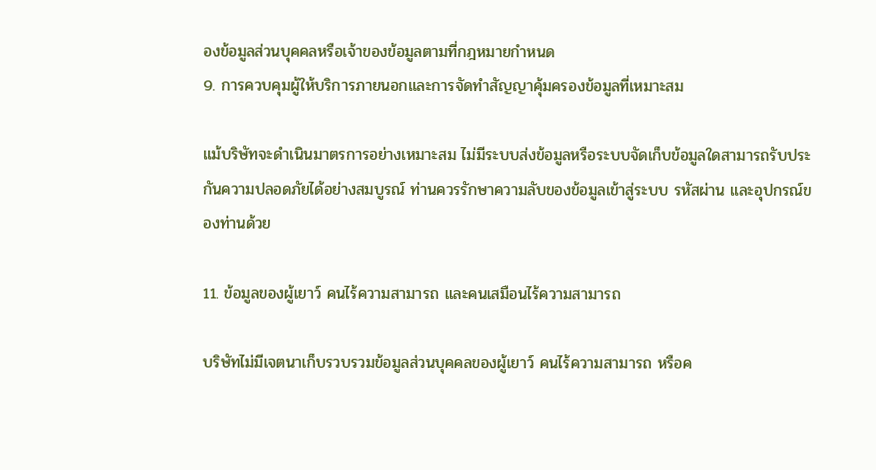องข้อมูลส่วนบุคคลหรือเจ้าของข้อมูลตามที่กฎหมายกำหนด
9. การควบคุมผู้ให้บริการภายนอกและการจัดทำสัญญาคุ้มครองข้อมูลที่เหมาะสม

แม้บริษัทจะดำเนินมาตรการอย่างเหมาะสม ไม่มีระบบส่งข้อมูลหรือระบบจัดเก็บข้อมูลใดสามารถรับประกันความปลอดภัยได้อย่างสมบูรณ์ ท่านควรรักษาความลับของข้อมูลเข้าสู่ระบบ รหัสผ่าน และอุปกรณ์ของท่านด้วย

11. ข้อมูลของผู้เยาว์ คนไร้ความสามารถ และคนเสมือนไร้ความสามารถ

บริษัทไม่มีเจตนาเก็บรวบรวมข้อมูลส่วนบุคคลของผู้เยาว์ คนไร้ความสามารถ หรือค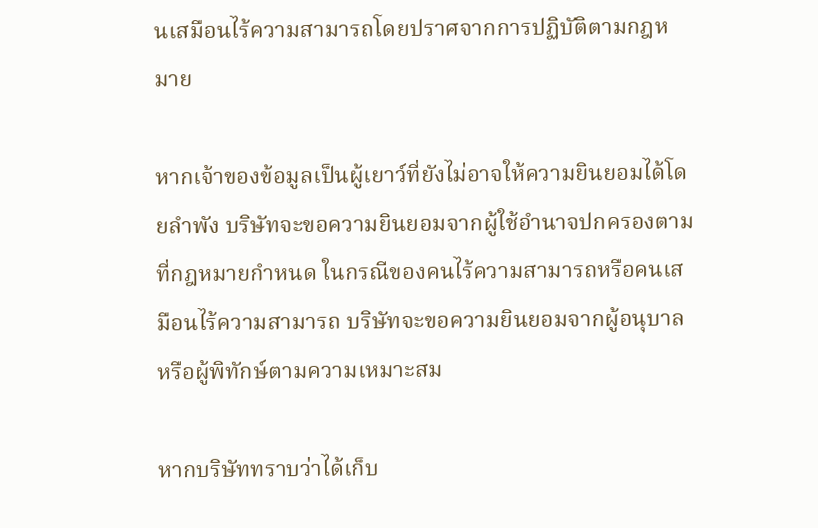นเสมือนไร้ความสามารถโดยปราศจากการปฏิบัติตามกฎหมาย

หากเจ้าของข้อมูลเป็นผู้เยาว์ที่ยังไม่อาจให้ความยินยอมได้โดยลำพัง บริษัทจะขอความยินยอมจากผู้ใช้อำนาจปกครองตามที่กฎหมายกำหนด ในกรณีของคนไร้ความสามารถหรือคนเสมือนไร้ความสามารถ บริษัทจะขอความยินยอมจากผู้อนุบาลหรือผู้พิทักษ์ตามความเหมาะสม

หากบริษัททราบว่าได้เก็บ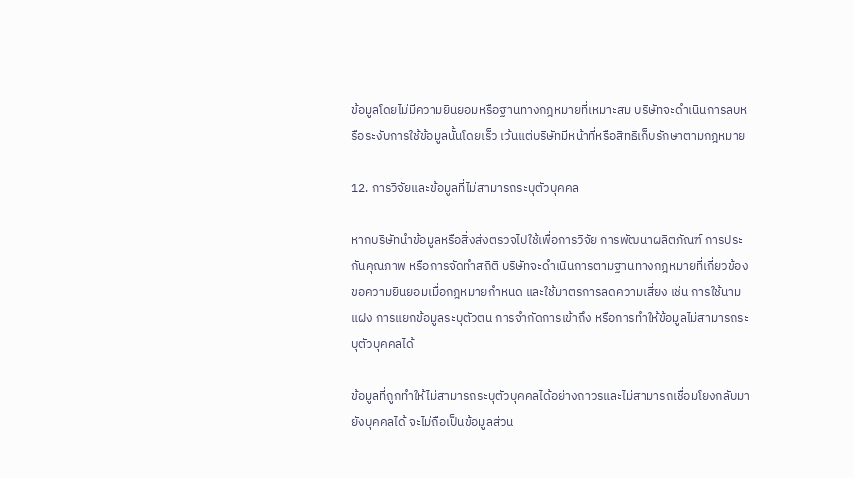ข้อมูลโดยไม่มีความยินยอมหรือฐานทางกฎหมายที่เหมาะสม บริษัทจะดำเนินการลบหรือระงับการใช้ข้อมูลนั้นโดยเร็ว เว้นแต่บริษัทมีหน้าที่หรือสิทธิเก็บรักษาตามกฎหมาย

12. การวิจัยและข้อมูลที่ไม่สามารถระบุตัวบุคคล

หากบริษัทนำข้อมูลหรือสิ่งส่งตรวจไปใช้เพื่อการวิจัย การพัฒนาผลิตภัณฑ์ การประกันคุณภาพ หรือการจัดทำสถิติ บริษัทจะดำเนินการตามฐานทางกฎหมายที่เกี่ยวข้อง ขอความยินยอมเมื่อกฎหมายกำหนด และใช้มาตรการลดความเสี่ยง เช่น การใช้นามแฝง การแยกข้อมูลระบุตัวตน การจำกัดการเข้าถึง หรือการทำให้ข้อมูลไม่สามารถระบุตัวบุคคลได้

ข้อมูลที่ถูกทำให้ไม่สามารถระบุตัวบุคคลได้อย่างถาวรและไม่สามารถเชื่อมโยงกลับมายังบุคคลได้ จะไม่ถือเป็นข้อมูลส่วน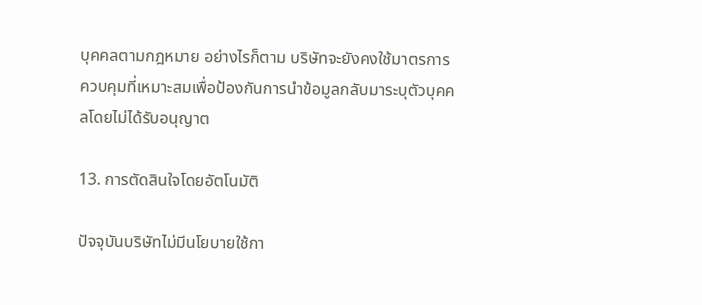บุคคลตามกฎหมาย อย่างไรก็ตาม บริษัทจะยังคงใช้มาตรการควบคุมที่เหมาะสมเพื่อป้องกันการนำข้อมูลกลับมาระบุตัวบุคคลโดยไม่ได้รับอนุญาต

13. การตัดสินใจโดยอัตโนมัติ

ปัจจุบันบริษัทไม่มีนโยบายใช้กา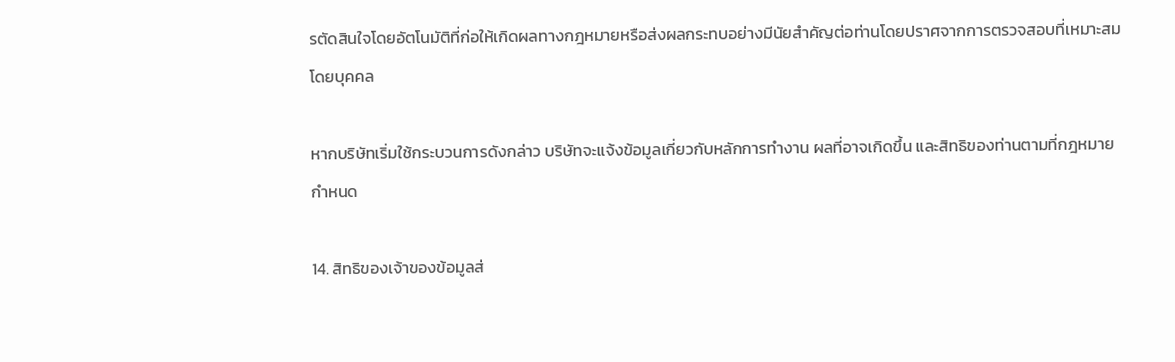รตัดสินใจโดยอัตโนมัติที่ก่อให้เกิดผลทางกฎหมายหรือส่งผลกระทบอย่างมีนัยสำคัญต่อท่านโดยปราศจากการตรวจสอบที่เหมาะสมโดยบุคคล

หากบริษัทเริ่มใช้กระบวนการดังกล่าว บริษัทจะแจ้งข้อมูลเกี่ยวกับหลักการทำงาน ผลที่อาจเกิดขึ้น และสิทธิของท่านตามที่กฎหมายกำหนด

14. สิทธิของเจ้าของข้อมูลส่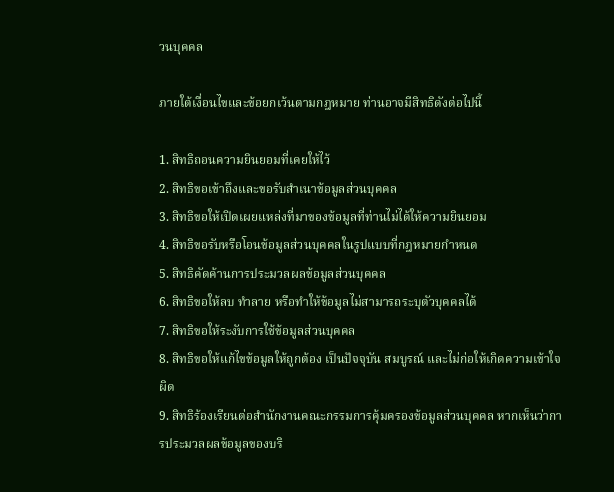วนบุคคล

ภายใต้เงื่อนไขและข้อยกเว้นตามกฎหมาย ท่านอาจมีสิทธิดังต่อไปนี้

1. สิทธิถอนความยินยอมที่เคยให้ไว้
2. สิทธิขอเข้าถึงและขอรับสำเนาข้อมูลส่วนบุคคล
3. สิทธิขอให้เปิดเผยแหล่งที่มาของข้อมูลที่ท่านไม่ได้ให้ความยินยอม
4. สิทธิขอรับหรือโอนข้อมูลส่วนบุคคลในรูปแบบที่กฎหมายกำหนด
5. สิทธิคัดค้านการประมวลผลข้อมูลส่วนบุคคล
6. สิทธิขอให้ลบ ทำลาย หรือทำให้ข้อมูลไม่สามารถระบุตัวบุคคลได้
7. สิทธิขอให้ระงับการใช้ข้อมูลส่วนบุคคล
8. สิทธิขอให้แก้ไขข้อมูลให้ถูกต้อง เป็นปัจจุบัน สมบูรณ์ และไม่ก่อให้เกิดความเข้าใจผิด
9. สิทธิร้องเรียนต่อสำนักงานคณะกรรมการคุ้มครองข้อมูลส่วนบุคคล หากเห็นว่าการประมวลผลข้อมูลของบริ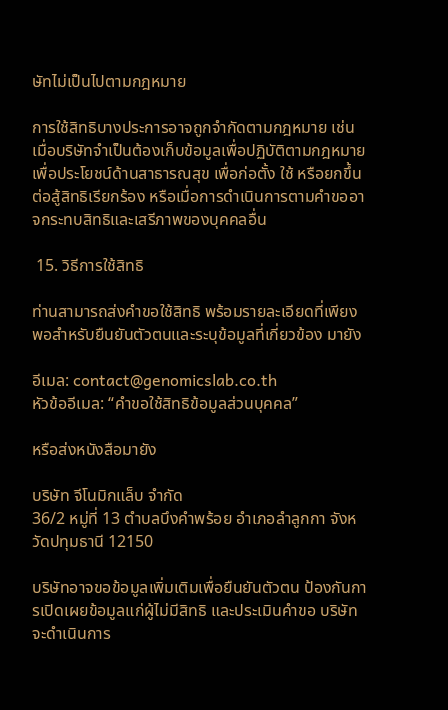ษัทไม่เป็นไปตามกฎหมาย

การใช้สิทธิบางประการอาจถูกจำกัดตามกฎหมาย เช่น เมื่อบริษัทจำเป็นต้องเก็บข้อมูลเพื่อปฏิบัติตามกฎหมาย เพื่อประโยชน์ด้านสาธารณสุข เพื่อก่อตั้ง ใช้ หรือยกขึ้นต่อสู้สิทธิเรียกร้อง หรือเมื่อการดำเนินการตามคำขออาจกระทบสิทธิและเสรีภาพของบุคคลอื่น

 15. วิธีการใช้สิทธิ

ท่านสามารถส่งคำขอใช้สิทธิ พร้อมรายละเอียดที่เพียงพอสำหรับยืนยันตัวตนและระบุข้อมูลที่เกี่ยวข้อง มายัง

อีเมล: contact@genomicslab.co.th
หัวข้ออีเมล: “คำขอใช้สิทธิข้อมูลส่วนบุคคล”

หรือส่งหนังสือมายัง

บริษัท จีโนมิกแล็บ จำกัด
36/2 หมู่ที่ 13 ตำบลบึงคำพร้อย อำเภอลำลูกกา จังหวัดปทุมธานี 12150

บริษัทอาจขอข้อมูลเพิ่มเติมเพื่อยืนยันตัวตน ป้องกันการเปิดเผยข้อมูลแก่ผู้ไม่มีสิทธิ และประเมินคำขอ บริษัทจะดำเนินการ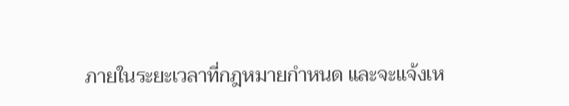ภายในระยะเวลาที่กฎหมายกำหนด และจะแจ้งเห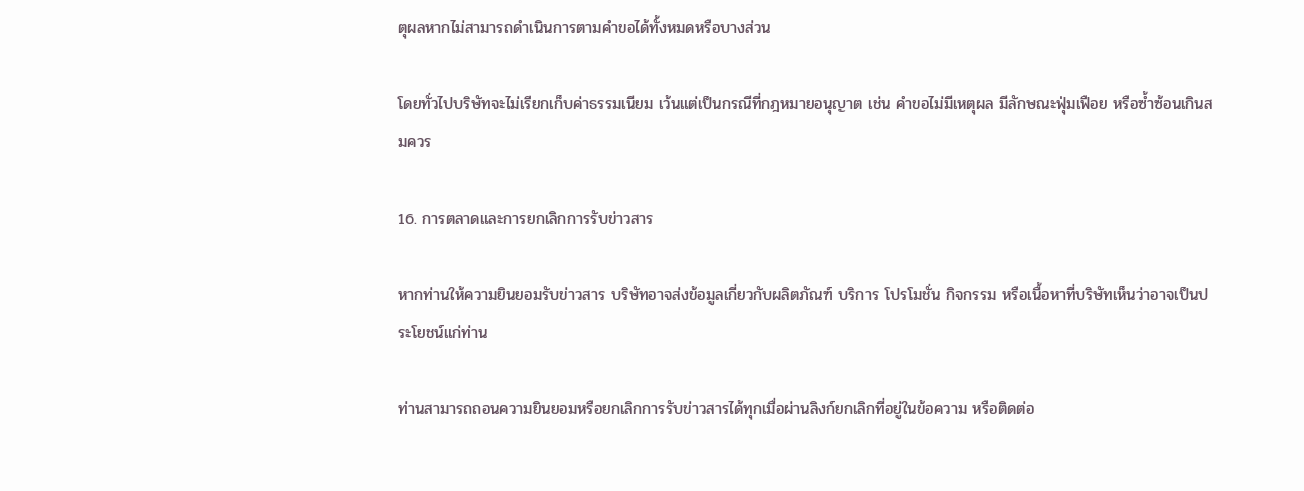ตุผลหากไม่สามารถดำเนินการตามคำขอได้ทั้งหมดหรือบางส่วน

โดยทั่วไปบริษัทจะไม่เรียกเก็บค่าธรรมเนียม เว้นแต่เป็นกรณีที่กฎหมายอนุญาต เช่น คำขอไม่มีเหตุผล มีลักษณะฟุ่มเฟือย หรือซ้ำซ้อนเกินสมควร

16. การตลาดและการยกเลิกการรับข่าวสาร

หากท่านให้ความยินยอมรับข่าวสาร บริษัทอาจส่งข้อมูลเกี่ยวกับผลิตภัณฑ์ บริการ โปรโมชั่น กิจกรรม หรือเนื้อหาที่บริษัทเห็นว่าอาจเป็นประโยชน์แก่ท่าน

ท่านสามารถถอนความยินยอมหรือยกเลิกการรับข่าวสารได้ทุกเมื่อผ่านลิงก์ยกเลิกที่อยู่ในข้อความ หรือติดต่อ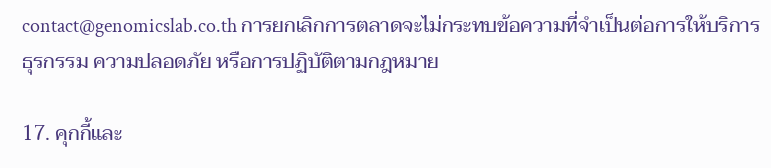contact@genomicslab.co.th การยกเลิกการตลาดจะไม่กระทบข้อความที่จำเป็นต่อการให้บริการ ธุรกรรม ความปลอดภัย หรือการปฏิบัติตามกฎหมาย

17. คุกกี้และ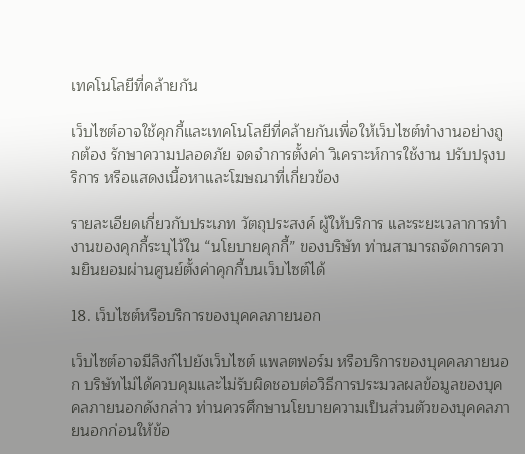เทคโนโลยีที่คล้ายกัน

เว็บไซต์อาจใช้คุกกี้และเทคโนโลยีที่คล้ายกันเพื่อให้เว็บไซต์ทำงานอย่างถูกต้อง รักษาความปลอดภัย จดจำการตั้งค่า วิเคราะห์การใช้งาน ปรับปรุงบริการ หรือแสดงเนื้อหาและโฆษณาที่เกี่ยวข้อง

รายละเอียดเกี่ยวกับประเภท วัตถุประสงค์ ผู้ให้บริการ และระยะเวลาการทำงานของคุกกี้ระบุไว้ใน “นโยบายคุกกี้” ของบริษัท ท่านสามารถจัดการความยินยอมผ่านศูนย์ตั้งค่าคุกกี้บนเว็บไซต์ได้

18. เว็บไซต์หรือบริการของบุคคลภายนอก

เว็บไซต์อาจมีลิงก์ไปยังเว็บไซต์ แพลตฟอร์ม หรือบริการของบุคคลภายนอก บริษัทไม่ได้ควบคุมและไม่รับผิดชอบต่อวิธีการประมวลผลข้อมูลของบุคคลภายนอกดังกล่าว ท่านควรศึกษานโยบายความเป็นส่วนตัวของบุคคลภายนอกก่อนให้ข้อ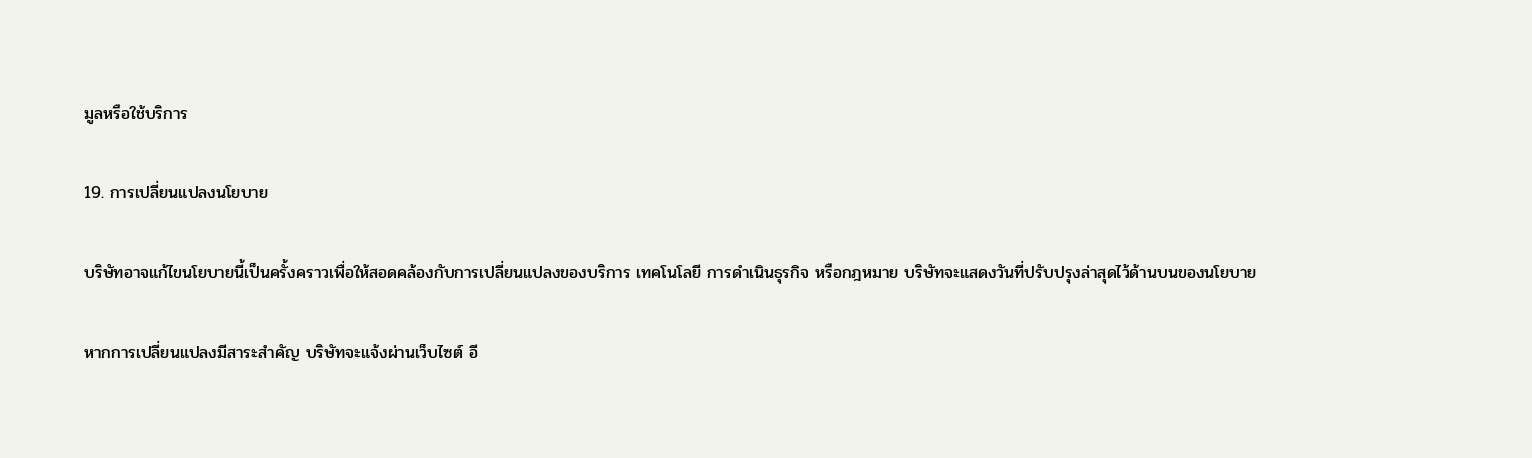มูลหรือใช้บริการ

19. การเปลี่ยนแปลงนโยบาย

บริษัทอาจแก้ไขนโยบายนี้เป็นครั้งคราวเพื่อให้สอดคล้องกับการเปลี่ยนแปลงของบริการ เทคโนโลยี การดำเนินธุรกิจ หรือกฎหมาย บริษัทจะแสดงวันที่ปรับปรุงล่าสุดไว้ด้านบนของนโยบาย

หากการเปลี่ยนแปลงมีสาระสำคัญ บริษัทจะแจ้งผ่านเว็บไซต์ อี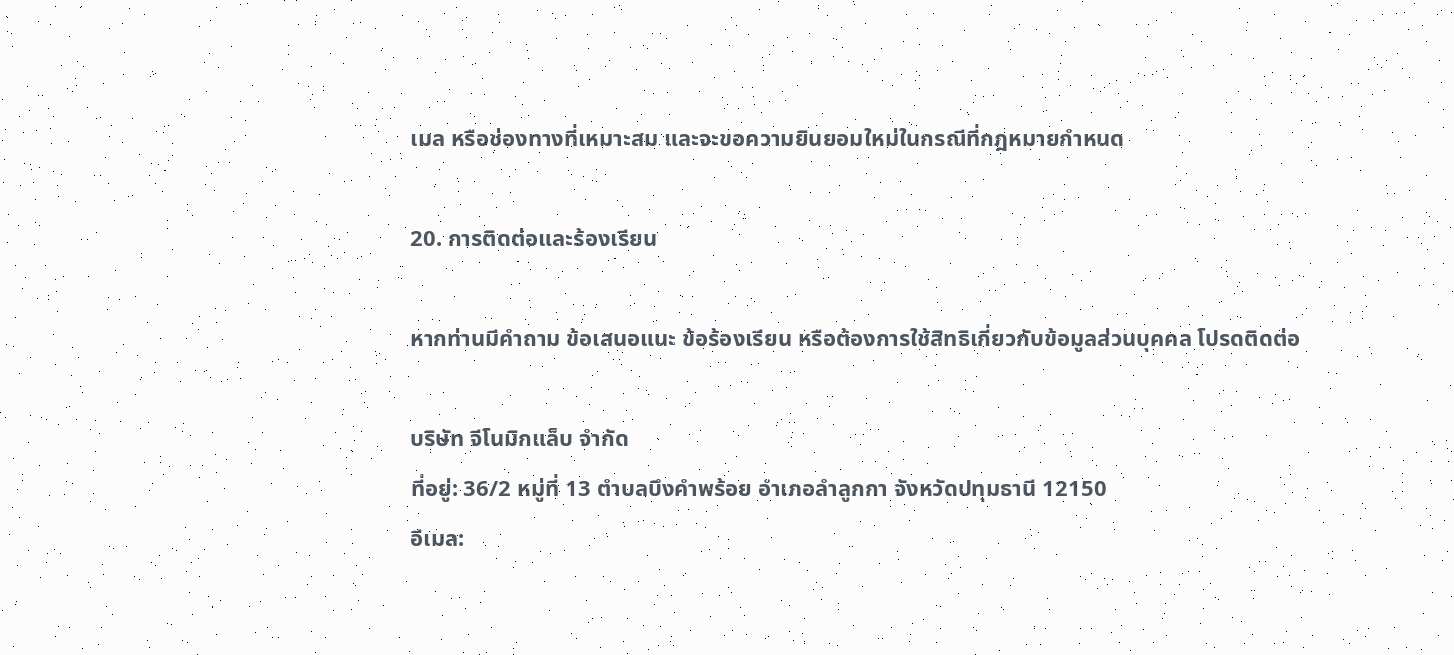เมล หรือช่องทางที่เหมาะสม และจะขอความยินยอมใหม่ในกรณีที่กฎหมายกำหนด

20. การติดต่อและร้องเรียน

หากท่านมีคำถาม ข้อเสนอแนะ ข้อร้องเรียน หรือต้องการใช้สิทธิเกี่ยวกับข้อมูลส่วนบุคคล โปรดติดต่อ

บริษัท จีโนมิกแล็บ จำกัด
ที่อยู่: 36/2 หมู่ที่ 13 ตำบลบึงคำพร้อย อำเภอลำลูกกา จังหวัดปทุมธานี 12150
อีเมล: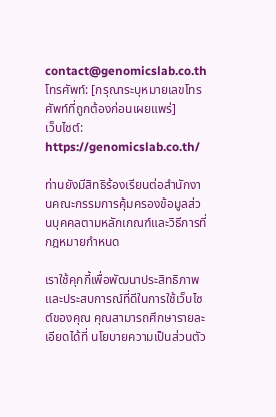contact@genomicslab.co.th
โทรศัพท์: [กรุณาระบุหมายเลขโทรศัพท์ที่ถูกต้องก่อนเผยแพร่]
เว็บไซต์: https://genomicslab.co.th/

ท่านยังมีสิทธิร้องเรียนต่อสำนักงานคณะกรรมการคุ้มครองข้อมูลส่วนบุคคลตามหลักเกณฑ์และวิธีการที่กฎหมายกำหนด

เราใช้คุกกี้เพื่อพัฒนาประสิทธิภาพ และประสบการณ์ที่ดีในการใช้เว็บไซต์ของคุณ คุณสามารถศึกษารายละเอียดได้ที่ นโยบายความเป็นส่วนตัว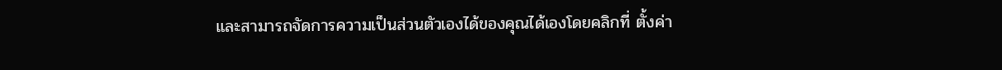และสามารถจัดการความเป็นส่วนตัวเองได้ของคุณได้เองโดยคลิกที่ ตั้งค่า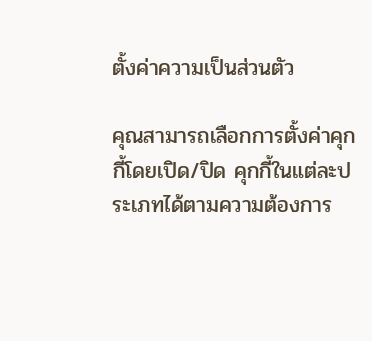ตั้งค่าความเป็นส่วนตัว

คุณสามารถเลือกการตั้งค่าคุกกี้โดยเปิด/ปิด คุกกี้ในแต่ละประเภทได้ตามความต้องการ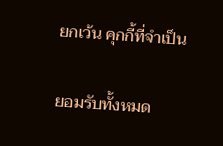ยกเว้น คุกกี้ที่จำเป็น

ยอมรับทั้งหมด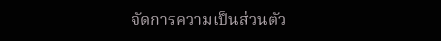จัดการความเป็นส่วนตัว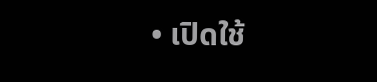• เปิดใช้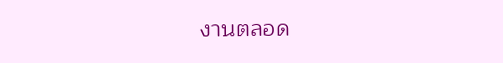งานตลอด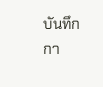บันทึกกา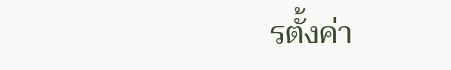รตั้งค่า